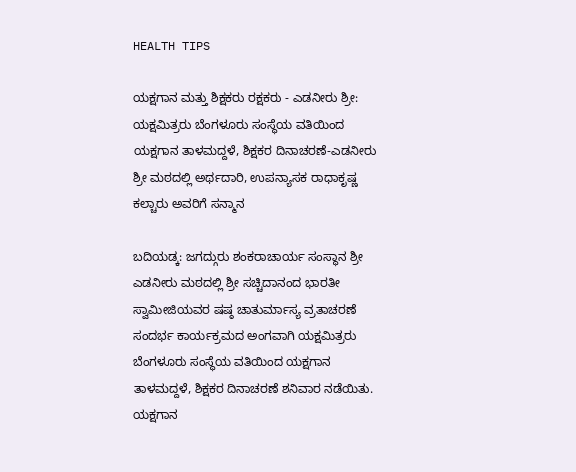HEALTH TIPS

ಯಕ್ಷಗಾನ ಮತ್ತು ಶಿಕ್ಷಕರು ರಕ್ಷಕರು - ಎಡನೀರು ಶ್ರೀ: ಯಕ್ಷಮಿತ್ರರು ಬೆಂಗಳೂರು ಸಂಸ್ಥೆಯ ವತಿಯಿಂದ ಯಕ್ಷಗಾನ ತಾಳಮದ್ದಳೆ, ಶಿಕ್ಷಕರ ದಿನಾಚರಣೆ-ಎಡನೀರು ಶ್ರೀ ಮಠದಲ್ಲಿ ಅರ್ಥದಾರಿ, ಉಪನ್ಯಾಸಕ ರಾಧಾಕೃಷ್ಣ ಕಲ್ಚಾರು ಅವರಿಗೆ ಸನ್ಮಾನ

ಬದಿಯಡ್ಕ: ಜಗದ್ಗುರು ಶಂಕರಾಚಾರ್ಯ ಸಂಸ್ಥಾನ ಶ್ರೀ ಎಡನೀರು ಮಠದಲ್ಲಿ ಶ್ರೀ ಸಚ್ಚಿದಾನಂದ ಭಾರತೀ ಸ್ವಾಮೀಜಿಯವರ ಷಷ್ಠ ಚಾತುರ್ಮಾಸ್ಯ ವ್ರತಾಚರಣೆ ಸಂದರ್ಭ ಕಾರ್ಯಕ್ರಮದ ಅಂಗವಾಗಿ ಯಕ್ಷಮಿತ್ರರು ಬೆಂಗಳೂರು ಸಂಸ್ಥೆಯ ವತಿಯಿಂದ ಯಕ್ಷಗಾನ ತಾಳಮದ್ದಳೆ, ಶಿಕ್ಷಕರ ದಿನಾಚರಣೆ ಶನಿವಾರ ನಡೆಯಿತು. ಯಕ್ಷಗಾನ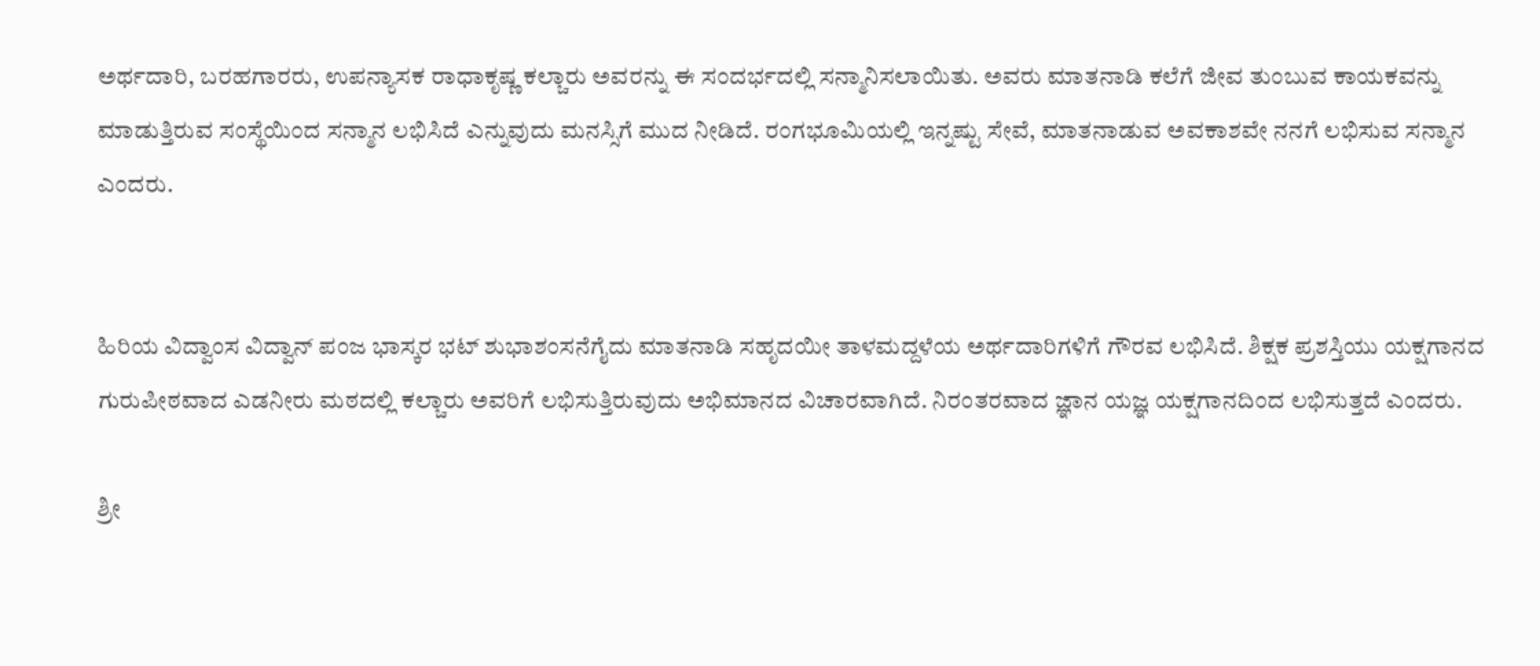ಅರ್ಥದಾರಿ, ಬರಹಗಾರರು, ಉಪನ್ಯಾಸಕ ರಾಧಾಕೃಷ್ಣ ಕಲ್ಚಾರು ಅವರನ್ನು ಈ ಸಂದರ್ಭದಲ್ಲಿ ಸನ್ಮಾನಿಸಲಾಯಿತು. ಅವರು ಮಾತನಾಡಿ ಕಲೆಗೆ ಜೀವ ತುಂಬುವ ಕಾಯಕವನ್ನು ಮಾಡುತ್ತಿರುವ ಸಂಸ್ಥೆಯಿಂದ ಸನ್ಮಾನ ಲಭಿಸಿದೆ ಎನ್ನುವುದು ಮನಸ್ಸಿಗೆ ಮುದ ನೀಡಿದೆ. ರಂಗಭೂಮಿಯಲ್ಲಿ ಇನ್ನಷ್ಟು ಸೇವೆ, ಮಾತನಾಡುವ ಅವಕಾಶವೇ ನನಗೆ ಲಭಿಸುವ ಸನ್ಮಾನ ಎಂದರು.


ಹಿರಿಯ ವಿದ್ವಾಂಸ ವಿದ್ವಾನ್ ಪಂಜ ಭಾಸ್ಕರ ಭಟ್ ಶುಭಾಶಂಸನೆಗೈದು ಮಾತನಾಡಿ ಸಹೃದಯೀ ತಾಳಮದ್ದಳೆಯ ಅರ್ಥದಾರಿಗಳಿಗೆ ಗೌರವ ಲಭಿಸಿದೆ. ಶಿಕ್ಷಕ ಪ್ರಶಸ್ತಿಯು ಯಕ್ಷಗಾನದ ಗುರುಪೀಠವಾದ ಎಡನೀರು ಮಠದಲ್ಲಿ ಕಲ್ಚಾರು ಅವರಿಗೆ ಲಭಿಸುತ್ತಿರುವುದು ಅಭಿಮಾನದ ವಿಚಾರವಾಗಿದೆ. ನಿರಂತರವಾದ ಜ್ಞಾನ ಯಜ್ಞ ಯಕ್ಷಗಾನದಿಂದ ಲಭಿಸುತ್ತದೆ ಎಂದರು.

ಶ್ರೀ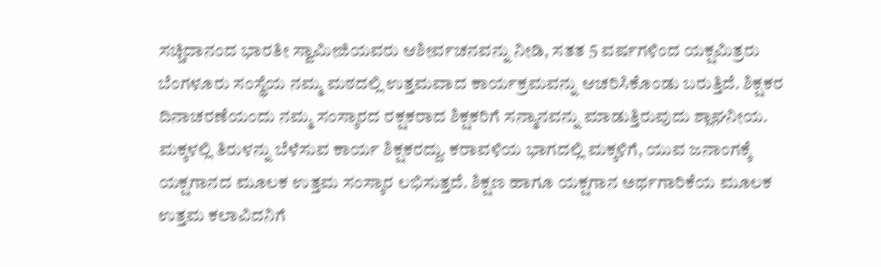ಸಚ್ಚಿದಾನಂದ ಭಾರತೀ ಸ್ವಾಮೀಜಿಯವರು ಆಶೀರ್ವಚನವನ್ನು ನೀಡಿ, ಸತತ 5 ವರ್ಷಗಳಿಂದ ಯಕ್ಷಮಿತ್ರರು ಬೆಂಗಳೂರು ಸಂಸ್ಥೆಯ ನಮ್ಮ ಮಠದಲ್ಲಿ ಉತ್ತಮವಾದ ಕಾರ್ಯಕ್ರಮವನ್ನು ಆಚರಿಸಿಕೊಂಡು ಬರುತ್ತಿದೆ. ಶಿಕ್ಷಕರ ದಿನಾಚರಣೆಯಂದು ನಮ್ಮ ಸಂಸ್ಕಾರದ ರಕ್ಷಕರಾದ ಶಿಕ್ಷಕರಿಗೆ ಸನ್ಮಾನವನ್ನು ಮಾಡುತ್ತಿರುವುದು ಶ್ಲಾಘನೀಯ. ಮಕ್ಕಳಲ್ಲಿ ತಿರುಳನ್ನು ಬೆಳೆಸುವ ಕಾರ್ಯ ಶಿಕ್ಷಕರದ್ದು. ಕರಾವಳಿಯ ಭಾಗದಲ್ಲಿ ಮಕ್ಕಳಿಗೆ, ಯುವ ಜನಾಂಗಕ್ಕೆ ಯಕ್ಷಗಾನದ ಮೂಲಕ ಉತ್ತಮ ಸಂಸ್ಕಾರ ಲಭಿಸುತ್ತದೆ. ಶಿಕ್ಷಣ ಹಾಗೂ ಯಕ್ಷಗಾನ ಅರ್ಥಗಾರಿಕೆಯ ಮೂಲಕ ಉತ್ತಮ ಕಲಾವಿದನಿಗೆ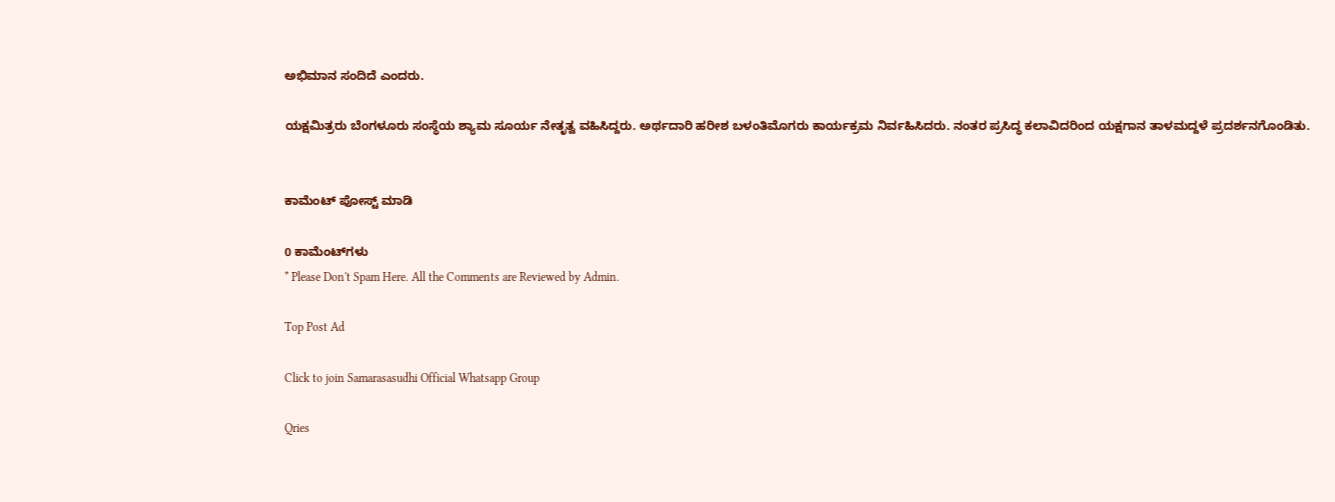ಅಭಿಮಾನ ಸಂದಿದೆ ಎಂದರು.

ಯಕ್ಷಮಿತ್ರರು ಬೆಂಗಳೂರು ಸಂಸ್ಥೆಯ ಶ್ಯಾಮ ಸೂರ್ಯ ನೇತೃತ್ವ ವಹಿಸಿದ್ದರು. ಅರ್ಥದಾರಿ ಹರೀಶ ಬಳಂತಿಮೊಗರು ಕಾರ್ಯಕ್ರಮ ನಿರ್ವಹಿಸಿದರು. ನಂತರ ಪ್ರಸಿದ್ಧ ಕಲಾವಿದರಿಂದ ಯಕ್ಷಗಾನ ತಾಳಮದ್ದಳೆ ಪ್ರದರ್ಶನಗೊಂಡಿತು.


ಕಾಮೆಂಟ್‌‌ ಪೋಸ್ಟ್‌ ಮಾಡಿ

0 ಕಾಮೆಂಟ್‌ಗಳು
* Please Don't Spam Here. All the Comments are Reviewed by Admin.

Top Post Ad

Click to join Samarasasudhi Official Whatsapp Group

Qries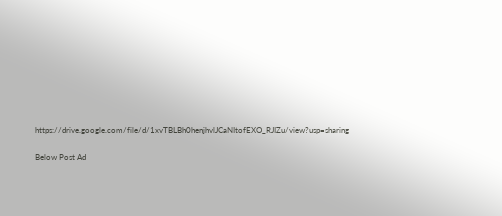https://drive.google.com/file/d/1xvTBLBh0henjhvlJCaNItofEXO_RJIZu/view?usp=sharing

Below Post Ad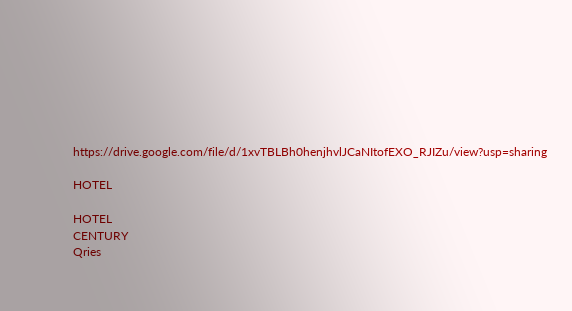https://drive.google.com/file/d/1xvTBLBh0henjhvlJCaNItofEXO_RJIZu/view?usp=sharing

HOTEL

HOTEL
CENTURY
Qries